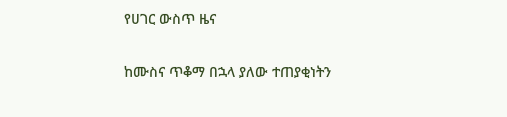የሀገር ውስጥ ዜና

ከሙስና ጥቆማ በኋላ ያለው ተጠያቂነትን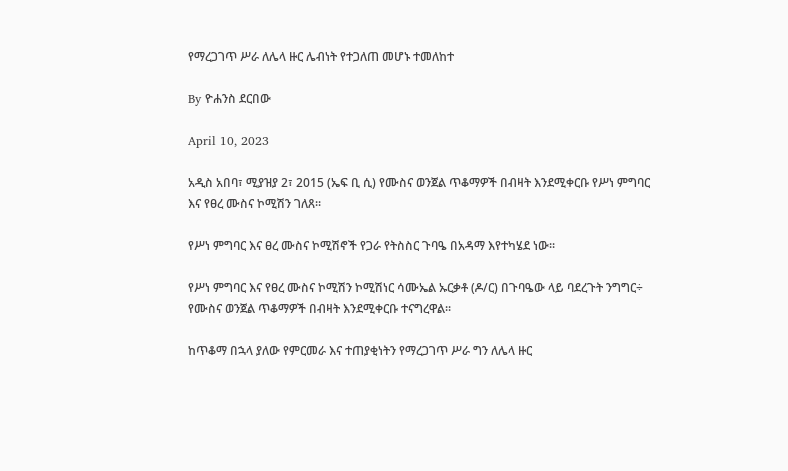የማረጋገጥ ሥራ ለሌላ ዙር ሌብነት የተጋለጠ መሆኑ ተመለከተ

By ዮሐንስ ደርበው

April 10, 2023

አዲስ አበባ፣ ሚያዝያ 2፣ 2015 (ኤፍ ቢ ሲ) የሙስና ወንጀል ጥቆማዎች በብዛት እንደሚቀርቡ የሥነ ምግባር እና የፀረ ሙስና ኮሚሽን ገለጸ፡፡

የሥነ ምግባር እና ፀረ ሙስና ኮሚሽኖች የጋራ የትስስር ጉባዔ በአዳማ እየተካሄደ ነው፡፡

የሥነ ምግባር እና የፀረ ሙስና ኮሚሽን ኮሚሽነር ሳሙኤል ኡርቃቶ (ዶ/ር) በጉባዔው ላይ ባደረጉት ንግግር÷ የሙስና ወንጀል ጥቆማዎች በብዛት እንደሚቀርቡ ተናግረዋል፡፡

ከጥቆማ በኋላ ያለው የምርመራ እና ተጠያቂነትን የማረጋገጥ ሥራ ግን ለሌላ ዙር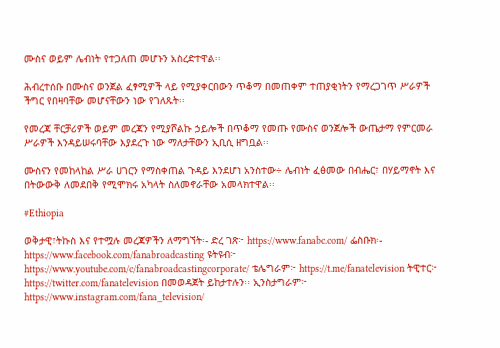ሙስና ወይም ሌብነት የተጋለጠ መሆኑን አስረድተዋል፡፡

ሕብረተሰቡ በሙስና ወንጀል ፈፃሚዎች ላይ የሚያቀርበውን ጥቆማ በመጠቀም ተጠያቂነትን የማረጋገጥ ሥራዎች ችግር የበዛባቸው መሆናቸውን ነው የገለጹት፡፡

የመረጃ ቸርቻሪዎች ወይም መረጃን የሚያሾልኩ ኃይሎች በጥቆማ የመጡ የሙስና ወንጀሎች ውጤታማ የምርመራ ሥራዎች እንዳይሠሩባቸው እያደረጉ ነው ማለታቸውን ኢቢሲ ዘግቧል፡፡

ሙስናን የመከላከል ሥራ ሀገርን የማስቀጠል ጉዳይ እንደሆነ አንስተው÷ ሌብነት ፈፅመው በብሔር፣ በሃይማኖት እና በትውውቅ ለመደበቅ የሚሞክሩ አካላት ስለመኖራቸው አመላክተዋል፡፡

#Ethiopia

ወቅታዊ፣ትኩስ እና የተሟሉ መረጃዎችን ለማግኘት፡- ድረ ገጽ፦ https://www.fanabc.com/ ፌስቡክ፡- https://www.facebook.com/fanabroadcasting ዩትዩብ፦ https://www.youtube.com/c/fanabroadcastingcorporate/ ቴሌግራም፦ https://t.me/fanatelevision ትዊተር፦ https://twitter.com/fanatelevision በመወዳጀት ይከታተሉን፡፡ ኢንስታግራም፦ https://www.instagram.com/fana_television/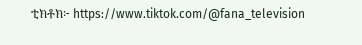ቲክቶክ፦ https://www.tiktok.com/@fana_television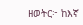ዘወትር፦ ከእኛ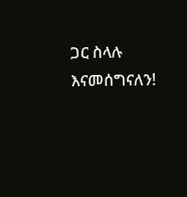ጋር ስላሉ እናመሰግናለን!